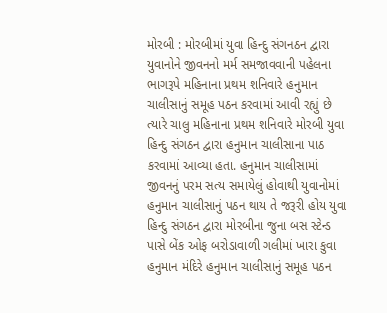મોરબી : મોરબીમાં યુવા હિન્દુ સંગનઠન દ્વારા યુવાનોને જીવનનો મર્મ સમજાવવાની પહેલના ભાગરૂપે મહિનાના પ્રથમ શનિવારે હનુમાન ચાલીસાનું સમૂહ પઠન કરવામાં આવી રહ્યું છે ત્યારે ચાલુ મહિનાના પ્રથમ શનિવારે મોરબી યુવા હિન્દુ સંગઠન દ્વારા હનુમાન ચાલીસાના પાઠ કરવામાં આવ્યા હતા. હનુમાન ચાલીસામાં જીવનનું પરમ સત્ય સમાયેલું હોવાથી યુવાનોમાં હનુમાન ચાલીસાનું પઠન થાય તે જરૂરી હોય યુવા હિન્દુ સંગઠન દ્વારા મોરબીના જુના બસ સ્ટેન્ડ પાસે બેંક ઓફ બરોડાવાળી ગલીમાં ખારા કુવા હનુમાન મંદિરે હનુમાન ચાલીસાનું સમૂહ પઠન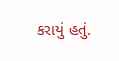કરાયું હતું.